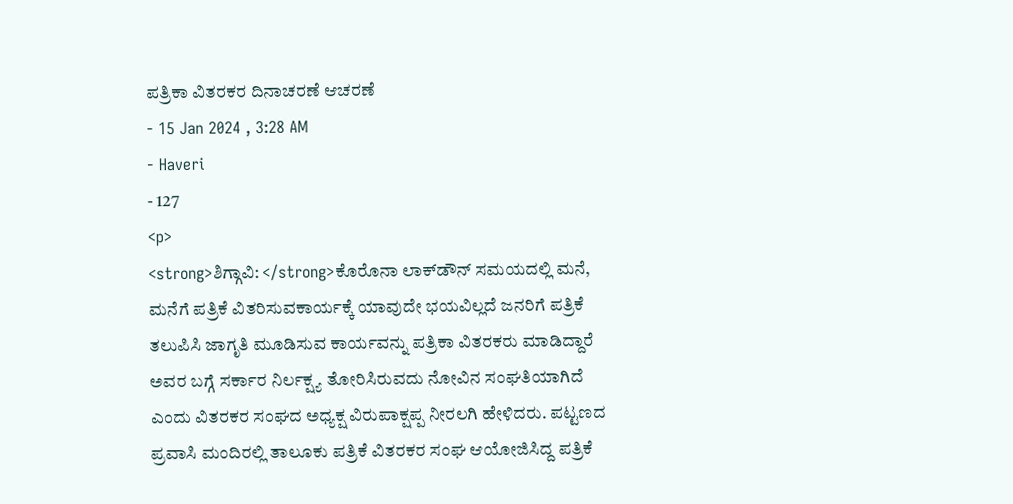ಪತ್ರಿಕಾ ವಿತರಕರ ದಿನಾಚರಣೆ ಆಚರಣೆ
- 15 Jan 2024 , 3:28 AM
- Haveri
- 127
<p>
<strong>ಶಿಗ್ಗಾವಿ: </strong>ಕೊರೊನಾ ಲಾಕ್‍ಡೌನ್ ಸಮಯದಲ್ಲಿ ಮನೆ, ಮನೆಗೆ ಪತ್ರಿಕೆ ವಿತರಿಸುವಕಾರ್ಯಕ್ಕೆ ಯಾವುದೇ ಭಯವಿಲ್ಲದೆ ಜನರಿಗೆ ಪತ್ರಿಕೆ ತಲುಪಿಸಿ ಜಾಗೃತಿ ಮೂಡಿಸುವ ಕಾರ್ಯವನ್ನು ಪತ್ರಿಕಾ ವಿತರಕರು ಮಾಡಿದ್ದಾರೆ ಅವರ ಬಗ್ಗೆ ಸರ್ಕಾರ ನಿರ್ಲಕ್ಷ್ಯ ತೋರಿಸಿರುವದು ನೋವಿನ ಸಂಘತಿಯಾಗಿದೆ ಎಂದು ವಿತರಕರ ಸಂಘದ ಅಧ್ಯಕ್ಷ ವಿರುಪಾಕ್ಷಪ್ಪ ನೀರಲಗಿ ಹೇಳಿದರು. ಪಟ್ಟಣದ ಪ್ರವಾಸಿ ಮಂದಿರಲ್ಲಿ ತಾಲೂಕು ಪತ್ರಿಕೆ ವಿತರಕರ ಸಂಘ ಆಯೋಜಿಸಿದ್ದ ಪತ್ರಿಕೆ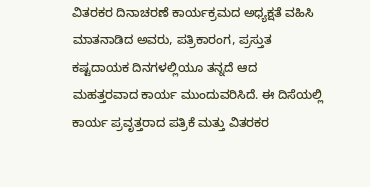ವಿತರಕರ ದಿನಾಚರಣೆ ಕಾರ್ಯಕ್ರಮದ ಅಧ್ಯಕ್ಷತೆ ವಹಿಸಿ ಮಾತನಾಡಿದ ಅವರು, ಪತ್ರಿಕಾರಂಗ, ಪ್ರಸ್ತುತ ಕಷ್ಟದಾಯಕ ದಿನಗಳಲ್ಲಿಯೂ ತನ್ನದೆ ಆದ ಮಹತ್ತರವಾದ ಕಾರ್ಯ ಮುಂದುವರಿಸಿದೆ. ಈ ದಿಸೆಯಲ್ಲಿ ಕಾರ್ಯ ಪ್ರವೃತ್ತರಾದ ಪತ್ರಿಕೆ ಮತ್ತು ವಿತರಕರ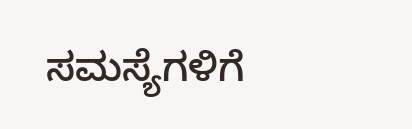ಸಮಸ್ಯೆಗಳಿಗೆ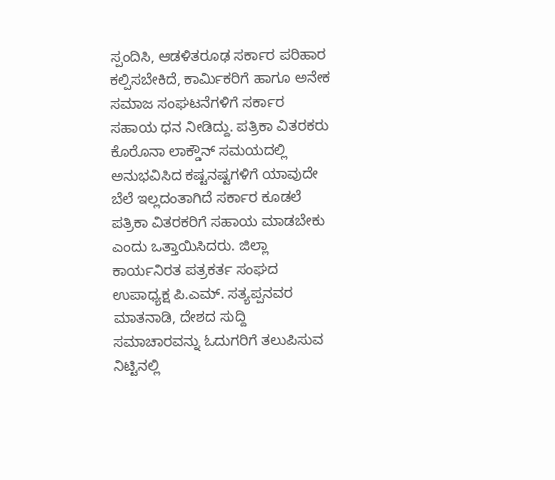ಸ್ಪಂದಿಸಿ, ಆಡಳಿತರೂಢ ಸರ್ಕಾರ ಪರಿಹಾರ ಕಲ್ಪಿಸಬೇಕಿದೆ, ಕಾರ್ಮಿಕರಿಗೆ ಹಾಗೂ ಅನೇಕ ಸಮಾಜ ಸಂಘಟನೆಗಳಿಗೆ ಸರ್ಕಾರ ಸಹಾಯ ಧನ ನೀಡಿದ್ದು. ಪತ್ರಿಕಾ ವಿತರಕರು ಕೊರೊನಾ ಲಾಕ್ಡೌನ್ ಸಮಯದಲ್ಲಿ ಅನುಭವಿಸಿದ ಕಷ್ಟನಷ್ಟಗಳಿಗೆ ಯಾವುದೇ ಬೆಲೆ ಇಲ್ಲದಂತಾಗಿದೆ ಸರ್ಕಾರ ಕೂಡಲೆ ಪತ್ರಿಕಾ ವಿತರಕರಿಗೆ ಸಹಾಯ ಮಾಡಬೇಕು ಎಂದು ಒತ್ತಾಯಿಸಿದರು. ಜಿಲ್ಲಾ ಕಾರ್ಯನಿರತ ಪತ್ರಕರ್ತ ಸಂಘದ ಉಪಾಧ್ಯಕ್ಷ ಪಿ.ಎಮ್. ಸತ್ಯಪ್ಪನವರ ಮಾತನಾಡಿ, ದೇಶದ ಸುದ್ದಿ ಸಮಾಚಾರವನ್ನು ಓದುಗರಿಗೆ ತಲುಪಿಸುವ ನಿಟ್ಟಿನಲ್ಲಿ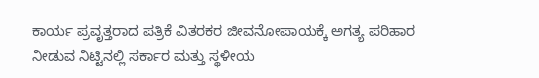ಕಾರ್ಯ ಪ್ರವೃತ್ತರಾದ ಪತ್ರಿಕೆ ವಿತರಕರ ಜೀವನೋಪಾಯಕ್ಕೆ ಅಗತ್ಯ ಪರಿಹಾರ ನೀಡುವ ನಿಟ್ಟಿನಲ್ಲಿ ಸರ್ಕಾರ ಮತ್ತು ಸ್ಥಳೀಯ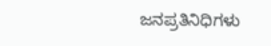ಜನಪ್ರತಿನಿಧಿಗಳು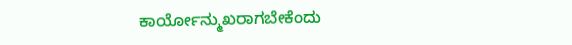ಕಾರ್ಯೋನ್ಮುಖರಾಗಬೇಕೆಂದು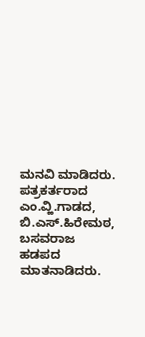ಮನವಿ ಮಾಡಿದರು. ಪತ್ರಕರ್ತರಾದ ಎಂ.ವ್ಹಿ.ಗಾಡದ, ಬಿ.ಎಸ್.ಹಿರೇಮಠ, ಬಸವರಾಜ ಹಡಪದ ಮಾತನಾಡಿದರು.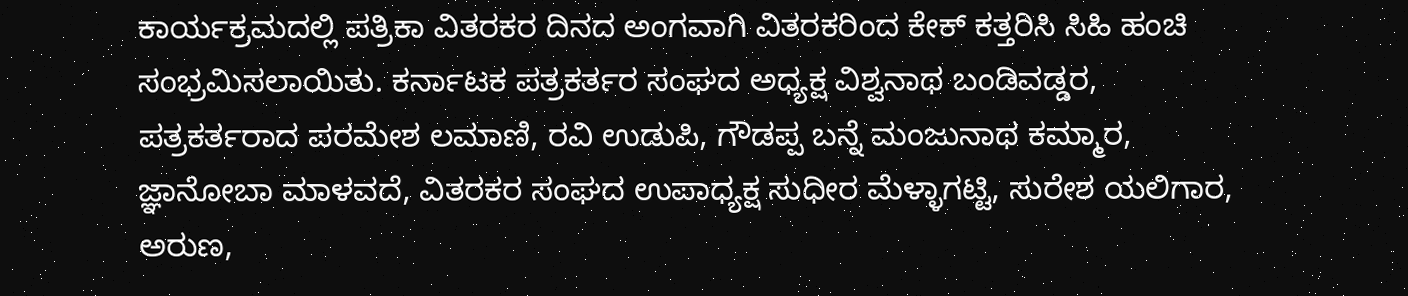ಕಾರ್ಯಕ್ರಮದಲ್ಲಿ ಪತ್ರಿಕಾ ವಿತರಕರ ದಿನದ ಅಂಗವಾಗಿ ವಿತರಕರಿಂದ ಕೇಕ್ ಕತ್ತರಿಸಿ ಸಿಹಿ ಹಂಚಿ ಸಂಭ್ರಮಿಸಲಾಯಿತು. ಕರ್ನಾಟಕ ಪತ್ರಕರ್ತರ ಸಂಘದ ಅಧ್ಯಕ್ಷ ವಿಶ್ವನಾಥ ಬಂಡಿವಡ್ಡರ, ಪತ್ರಕರ್ತರಾದ ಪರಮೇಶ ಲಮಾಣಿ, ರವಿ ಉಡುಪಿ, ಗೌಡಪ್ಪ ಬನ್ನೆ ಮಂಜುನಾಥ ಕಮ್ಮಾರ, ಜ್ಞಾನೋಬಾ ಮಾಳವದೆ, ವಿತರಕರ ಸಂಘದ ಉಪಾಧ್ಯಕ್ಷ ಸುಧೀರ ಮೆಳ್ಳಾಗಟ್ಟಿ, ಸುರೇಶ ಯಲಿಗಾರ, ಅರುಣ,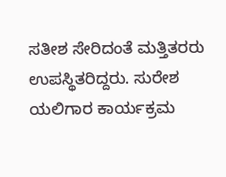ಸತೀಶ ಸೇರಿದಂತೆ ಮತ್ತಿತರರು ಉಪಸ್ಥಿತರಿದ್ದರು. ಸುರೇಶ ಯಲಿಗಾರ ಕಾರ್ಯಕ್ರಮ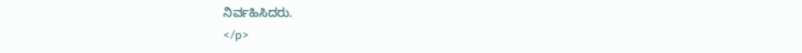ನಿರ್ವಹಿಸಿದರು.
</p>